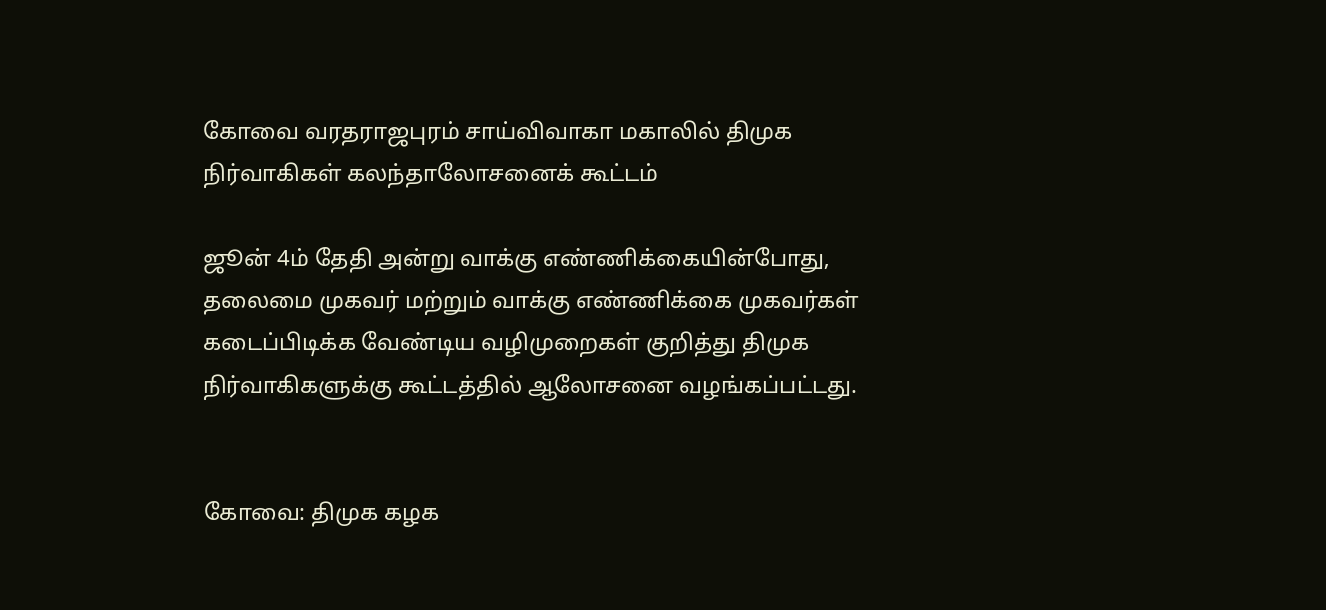கோவை வரதராஜபுரம் சாய்விவாகா மகாலில் திமுக நிர்வாகிகள் கலந்தாலோசனைக் கூட்டம்

ஜூன் 4ம் தேதி அன்று வாக்கு எண்ணிக்கையின்போது, தலைமை முகவர் மற்றும் வாக்கு எண்ணிக்கை முகவர்கள் கடைப்பிடிக்க வேண்டிய வழிமுறைகள் குறித்து திமுக நிர்வாகிகளுக்கு கூட்டத்தில் ஆலோசனை வழங்கப்பட்டது.


கோவை: திமுக கழக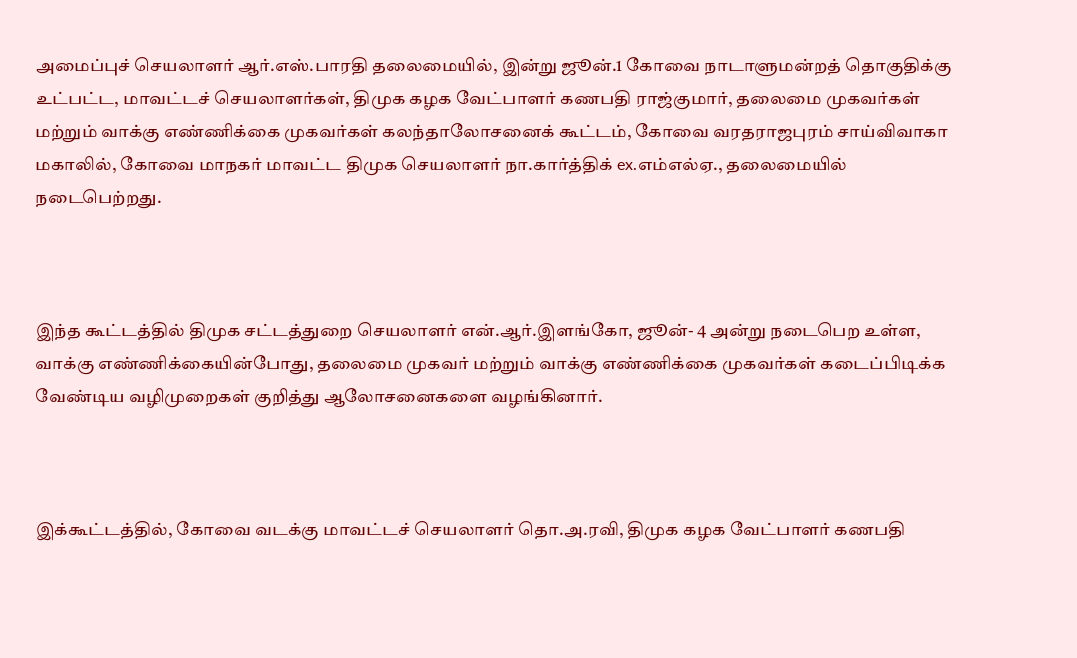அமைப்புச் செயலாளர் ஆர்.எஸ்.பாரதி தலைமையில், இன்று ஜூன்.1 கோவை நாடாளுமன்றத் தொகுதிக்கு உட்பட்ட, மாவட்டச் செயலாளர்கள், திமுக கழக வேட்பாளர் கணபதி ராஜ்குமார், தலைமை முகவர்கள் மற்றும் வாக்கு எண்ணிக்கை முகவர்கள் கலந்தாலோசனைக் கூட்டம், கோவை வரதராஜபுரம் சாய்விவாகா மகாலில், கோவை மாநகர் மாவட்ட திமுக செயலாளர் நா.கார்த்திக்‌ ex.எம்எல்ஏ., தலைமையில் நடைபெற்றது.



இந்த கூட்டத்தில் திமுக சட்டத்துறை செயலாளர் என்.ஆர்.இளங்கோ, ஜூன்- 4 அன்று நடைபெற உள்ள, வாக்கு எண்ணிக்கையின்போது, தலைமை முகவர் மற்றும் வாக்கு எண்ணிக்கை முகவர்கள் கடைப்பிடிக்க வேண்டிய வழிமுறைகள் குறித்து ஆலோசனைகளை வழங்கினார்.



இக்கூட்டத்தில், கோவை வடக்கு மாவட்டச் செயலாளர் தொ.அ.ரவி, திமுக கழக வேட்பாளர் கணபதி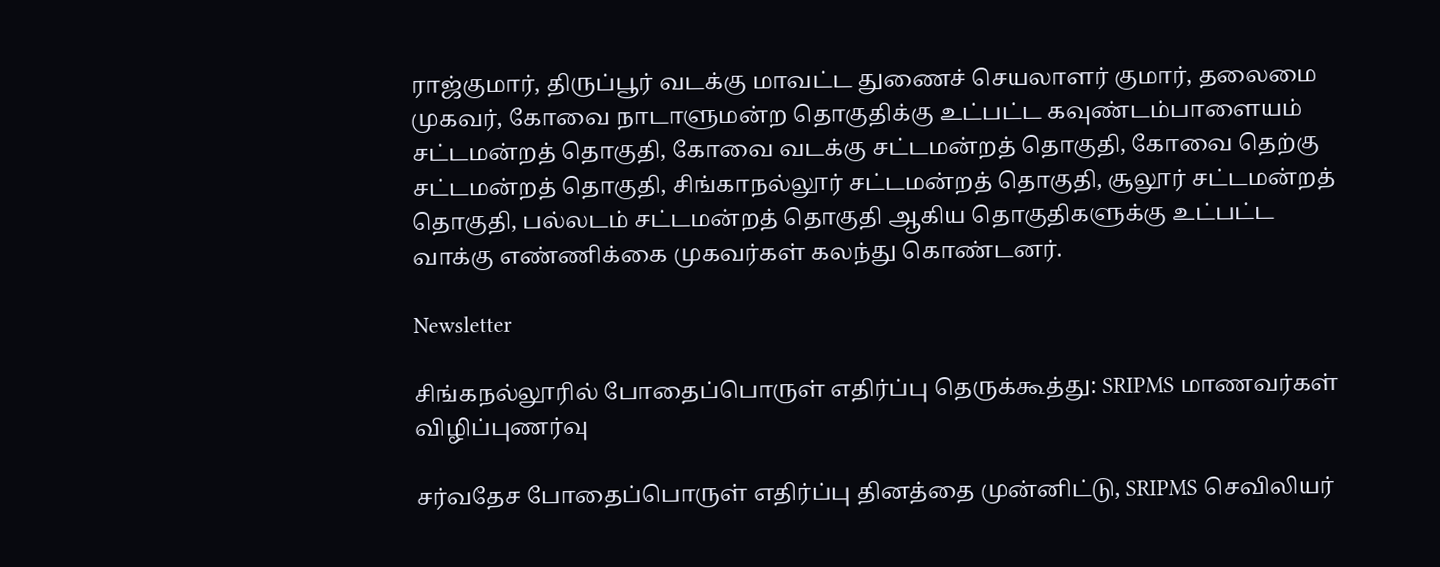ராஜ்குமார், திருப்பூர் வடக்கு மாவட்ட துணைச் செயலாளர் குமார், தலைமை முகவர், கோவை நாடாளுமன்ற தொகுதிக்கு ‌‌உட்பட்ட கவுண்டம்பாளையம் சட்டமன்றத் தொகுதி, கோவை வடக்கு சட்டமன்றத் தொகுதி, கோவை தெற்கு சட்டமன்றத் தொகுதி, சிங்காநல்லூர் சட்டமன்றத் தொகுதி, சூலூர் சட்டமன்றத் தொகுதி, பல்லடம் சட்டமன்றத் தொகுதி ஆகிய தொகுதிகளுக்கு உட்பட்ட வாக்கு எண்ணிக்கை முகவர்கள் கலந்து கொண்டனர்.

Newsletter

சிங்கநல்லூரில் போதைப்பொருள் எதிர்ப்பு தெருக்கூத்து: SRIPMS மாணவர்கள் விழிப்புணர்வு

சர்வதேச போதைப்பொருள் எதிர்ப்பு தினத்தை முன்னிட்டு, SRIPMS செவிலியர்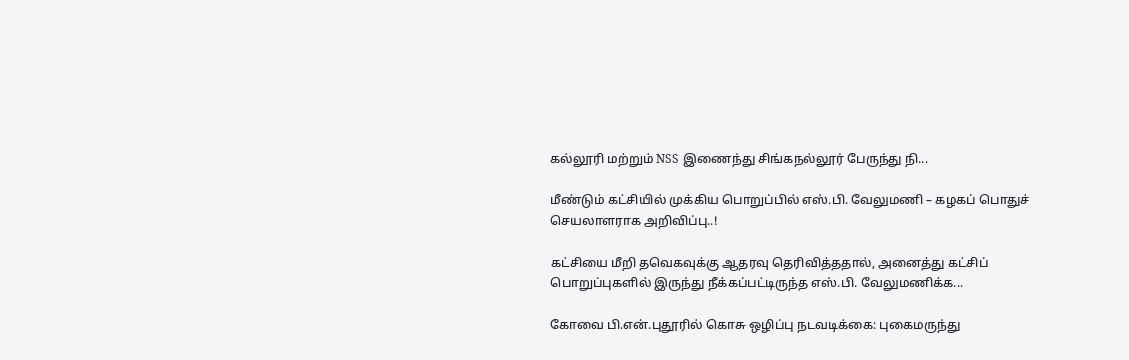கல்லூரி மற்றும் NSS இணைந்து சிங்கநல்லூர் பேருந்து நி...

மீண்டும் கட்சியில் முக்கிய பொறுப்பில் எஸ்.பி. வேலுமணி – கழகப் பொதுச் செயலாளராக அறிவிப்பு..!

கட்சியை மீறி தவெகவுக்கு ஆதரவு தெரிவித்ததால், அனைத்து கட்சிப் பொறுப்புகளில் இருந்து நீக்கப்பட்டிருந்த எஸ்.பி. வேலுமணிக்க...

கோவை பி.என்.புதூரில் கொசு ஒழிப்பு நடவடிக்கை: புகைமருந்து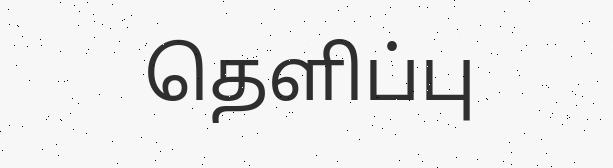தெளிப்பு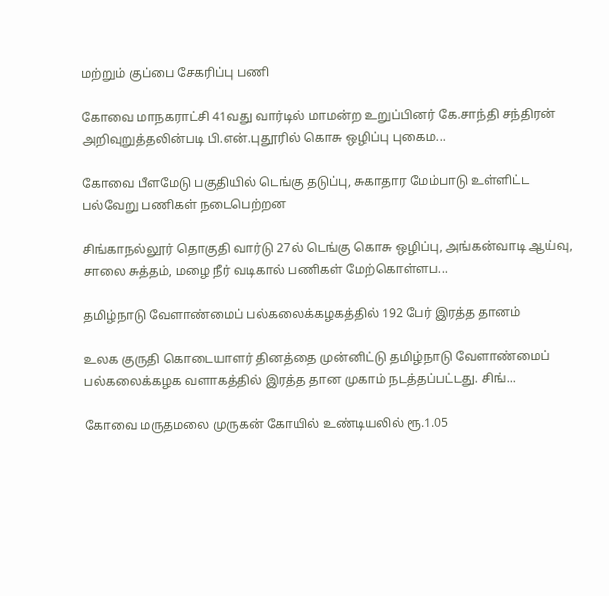மற்றும் குப்பை சேகரிப்பு பணி

கோவை மாநகராட்சி 41வது வார்டில் மாமன்ற உறுப்பினர் கே.சாந்தி சந்திரன் அறிவுறுத்தலின்படி பி.என்.புதூரில் கொசு ஒழிப்பு புகைம...

கோவை பீளமேடு பகுதியில் டெங்கு தடுப்பு, சுகாதார மேம்பாடு உள்ளிட்ட பல்வேறு பணிகள் நடைபெற்றன

சிங்காநல்லூர் தொகுதி வார்டு 27ல் டெங்கு கொசு ஒழிப்பு, அங்கன்வாடி ஆய்வு, சாலை சுத்தம், மழை நீர் வடிகால் பணிகள் மேற்கொள்ளப...

தமிழ்நாடு வேளாண்மைப் பல்கலைக்கழகத்தில் 192 பேர் இரத்த தானம்

உலக குருதி கொடையாளர் தினத்தை முன்னிட்டு தமிழ்நாடு வேளாண்மைப் பல்கலைக்கழக வளாகத்தில் இரத்த தான முகாம் நடத்தப்பட்டது. சிங்...

கோவை மருதமலை முருகன் கோயில் உண்டியலில் ரூ.1.05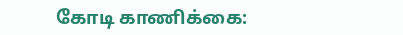கோடி காணிக்கை: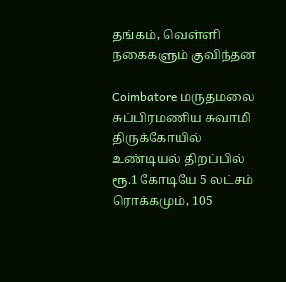தங்கம், வெள்ளி நகைகளும் குவிந்தன

Coimbatore மருதமலை சுப்பிரமணிய சுவாமி திருக்கோயில் உண்டியல் திறப்பில் ரூ.1 கோடியே 5 லட்சம் ரொக்கமும், 105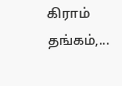கிராம் தங்கம்,...